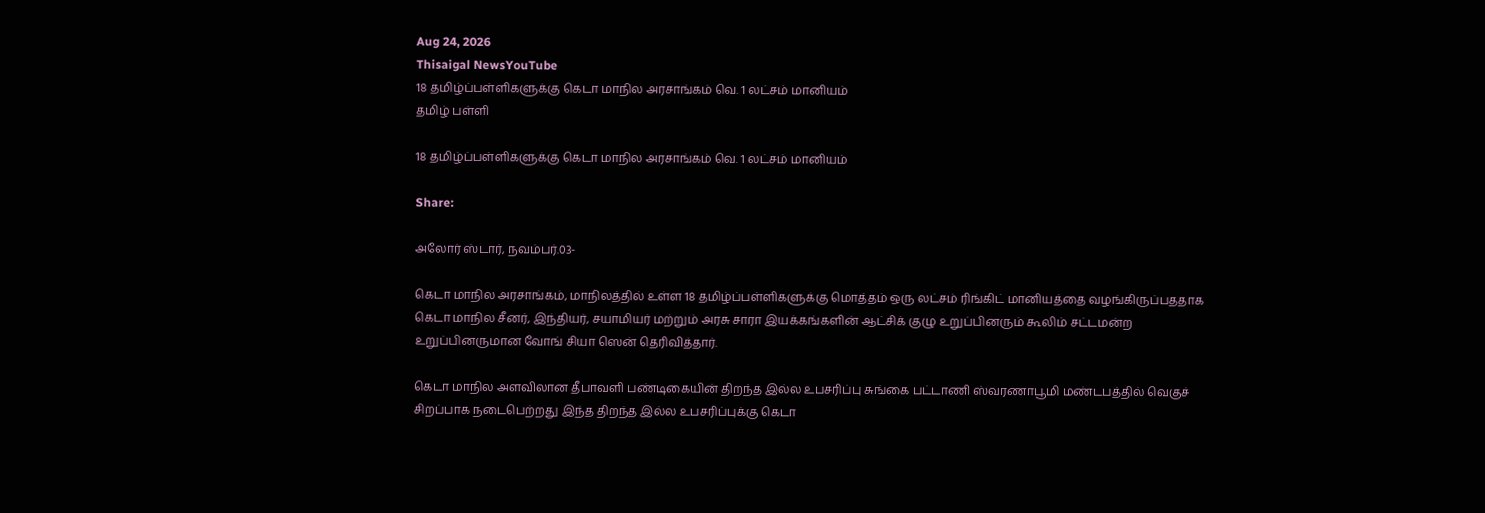Aug 24, 2026
Thisaigal NewsYouTube
18 தமிழ்ப்பள்ளிகளுக்கு கெடா மாநில அரசாங்கம் வெ. 1 லட்சம் மானியம்
தமிழ் பள்ளி

18 தமிழ்ப்பள்ளிகளுக்கு கெடா மாநில அரசாங்கம் வெ. 1 லட்சம் மானியம்

Share:

அலோர் ஸ்டார், நவம்பர்.03-

கெடா மாநில அரசாங்கம், மாநிலத்தில் உள்ள 18 தமிழ்ப்பள்ளிகளுக்கு மொத்தம் ஒரு லட்சம் ரிங்கிட் மானியத்தை வழங்கிருப்பததாக கெடா மாநில சீனர், இந்தியர், சயாமியர் மற்றும் அரசு சாரா இயக்கங்களின் ஆட்சிக் குழு உறுப்பினரும் கூலிம் சட்டமன்ற உறுப்பினருமான வோங் சியா ஸென் தெரிவித்தார்.

கெடா மாநில அளவிலான தீபாவளி பண்டிகையின் திறந்த இல்ல உபசரிப்பு சுங்கை பட்டாணி ஸ்வரணாபூமி மண்டபத்தில் வெகுச் சிறப்பாக நடைபெற்றது இந்த திறந்த இல்ல உபசரிப்புக்கு கெடா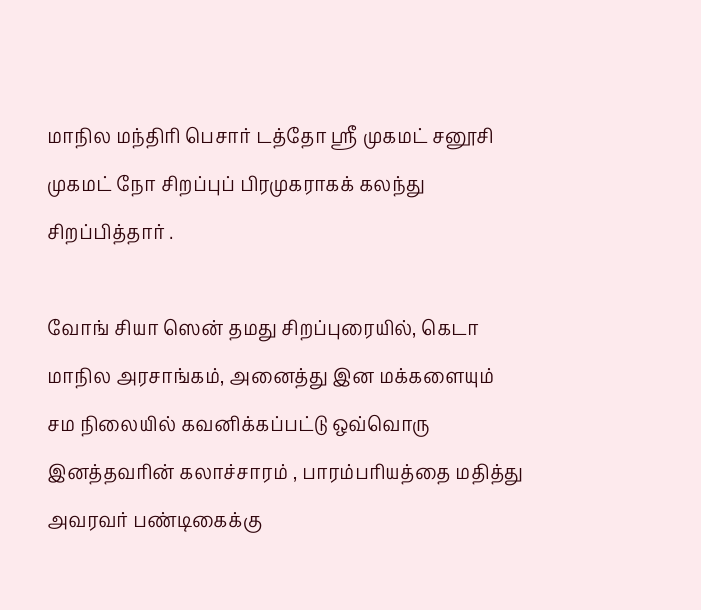மாநில மந்திரி பெசார் டத்தோ ஶ்ரீ முகமட் சனூசி முகமட் நோ சிறப்புப் பிரமுகராகக் கலந்து சிறப்பித்தார் .

வோங் சியா ஸென் தமது சிறப்புரையில், கெடா மாநில அரசாங்கம், அனைத்து இன மக்களையும் சம நிலையில் கவனிக்கப்பட்டு ஒவ்வொரு இனத்தவரின் கலாச்சாரம் , பாரம்பரியத்தை மதித்து அவரவர் பண்டிகைக்கு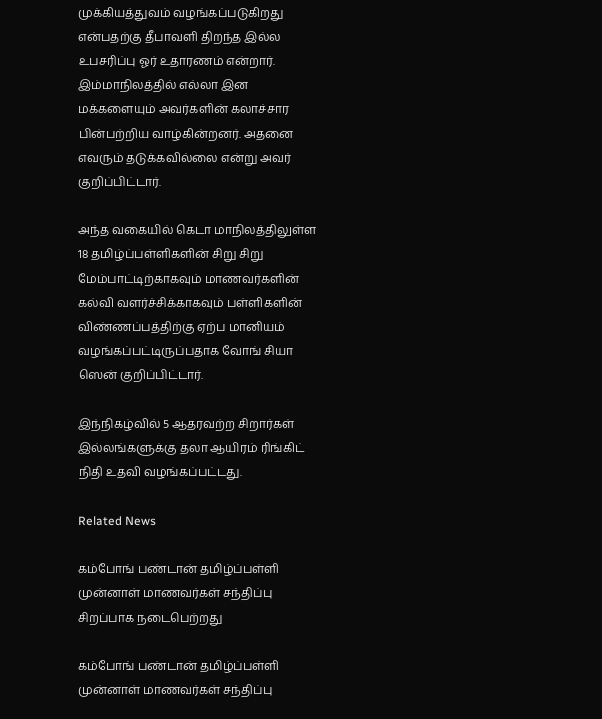முக்கியத்துவம் வழங்கப்படுகிறது என்பதற்கு தீபாவளி திறந்த இல்ல உபசரிப்பு ஓர் உதாரணம் என்றார். இம்மாநிலத்தில் எல்லா இன மக்களையும் அவர்களின் கலாச்சார பின்பற்றிய வாழ்கின்றனர். அதனை எவரும் தடுக்கவில்லை என்று அவர் குறிப்பிட்டார்.

அந்த வகையில் கெடா மாநிலத்திலுள்ள 18 தமிழ்ப்பள்ளிகளின் சிறு சிறு மேம்பாட்டிற்காகவும் மாணவர்களின் கல்வி வளர்ச்சிக்காகவும் பள்ளிகளின் விண்ணப்பத்திற்கு ஏற்ப மானியம் வழங்கப்பட்டிருப்பதாக வோங் சியா ஸென் குறிப்பிட்டார்.

இந்நிகழ்வில் 5 ஆதரவற்ற சிறார்கள் இல்லங்களுக்கு தலா ஆயிரம் ரிங்கிட் நிதி உதவி வழங்கப்பட்டது.

Related News

கம்போங் பண்டான் தமிழ்ப்பள்ளி முன்னாள் மாணவர்கள் சந்திப்பு சிறப்பாக நடைபெற்றது

கம்போங் பண்டான் தமிழ்ப்பள்ளி முன்னாள் மாணவர்கள் சந்திப்பு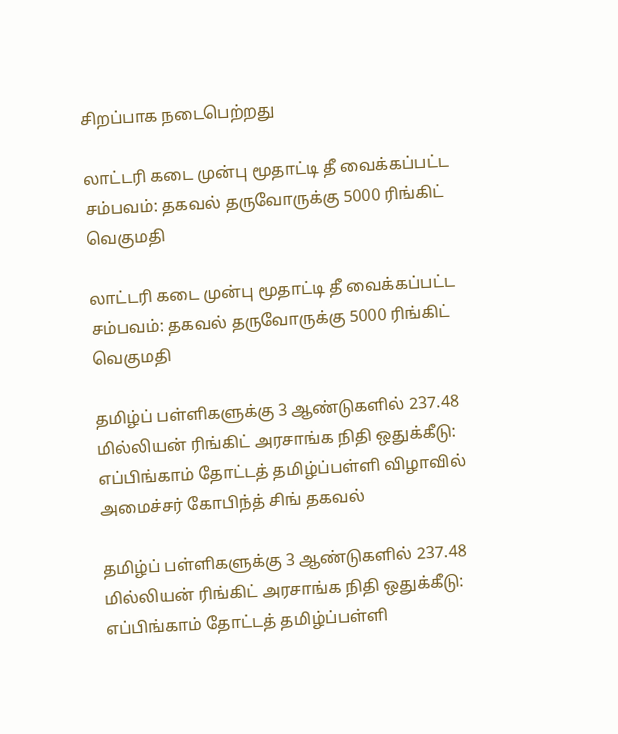சிறப்பாக நடைபெற்றது

லாட்டரி கடை முன்பு மூதாட்டி தீ வைக்கப்பட்ட சம்பவம்: தகவல் தருவோருக்கு 5000 ரிங்கிட் வெகுமதி

லாட்டரி கடை முன்பு மூதாட்டி தீ வைக்கப்பட்ட சம்பவம்: தகவல் தருவோருக்கு 5000 ரிங்கிட் வெகுமதி

தமிழ்ப் பள்ளிகளுக்கு 3 ஆண்டுகளில் 237.48 மில்லியன் ரிங்கிட் அரசாங்க நிதி ஒதுக்கீடு: எப்பிங்காம் தோட்டத் தமிழ்ப்பள்ளி விழாவில் அமைச்சர் கோபிந்த் சிங் தகவல்

தமிழ்ப் பள்ளிகளுக்கு 3 ஆண்டுகளில் 237.48 மில்லியன் ரிங்கிட் அரசாங்க நிதி ஒதுக்கீடு: எப்பிங்காம் தோட்டத் தமிழ்ப்பள்ளி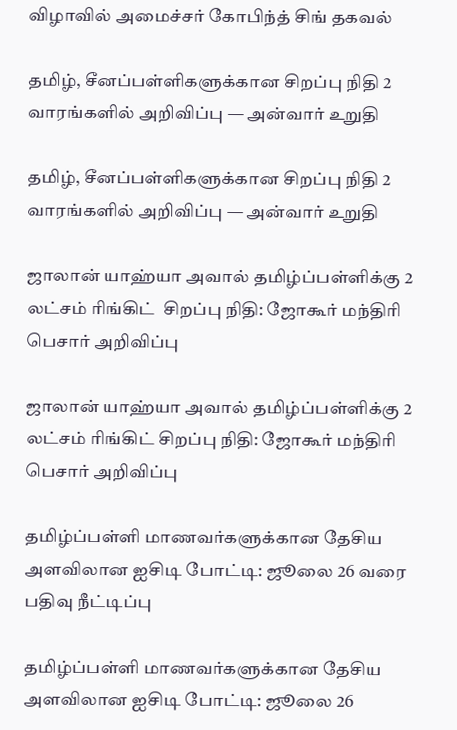விழாவில் அமைச்சர் கோபிந்த் சிங் தகவல்

தமிழ், சீனப்பள்ளிகளுக்கான சிறப்பு நிதி 2 வாரங்களில் அறிவிப்பு — அன்வார் உறுதி

தமிழ், சீனப்பள்ளிகளுக்கான சிறப்பு நிதி 2 வாரங்களில் அறிவிப்பு — அன்வார் உறுதி

ஜாலான் யாஹ்யா அவால் தமிழ்ப்பள்ளிக்கு 2 லட்சம் ரிங்கிட்  சிறப்பு நிதி: ஜோகூர் மந்திரி பெசார் அறிவிப்பு

ஜாலான் யாஹ்யா அவால் தமிழ்ப்பள்ளிக்கு 2 லட்சம் ரிங்கிட் சிறப்பு நிதி: ஜோகூர் மந்திரி பெசார் அறிவிப்பு

தமிழ்ப்பள்ளி மாணவர்களுக்கான தேசிய அளவிலான ஐசிடி போட்டி: ஜூலை 26 வரை பதிவு நீட்டிப்பு

தமிழ்ப்பள்ளி மாணவர்களுக்கான தேசிய அளவிலான ஐசிடி போட்டி: ஜூலை 26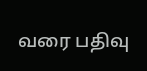வரை பதிவு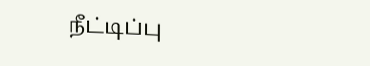நீட்டிப்பு